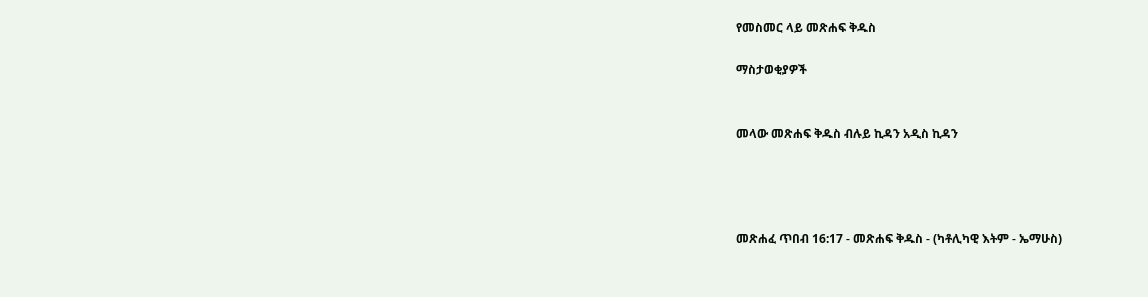የመስመር ላይ መጽሐፍ ቅዱስ

ማስታወቂያዎች


መላው መጽሐፍ ቅዱስ ብሉይ ኪዳን አዲስ ኪዳን




መጽሐፈ ጥበብ 16:17 - መጽሐፍ ቅዱስ - (ካቶሊካዊ እትም - ኤማሁስ)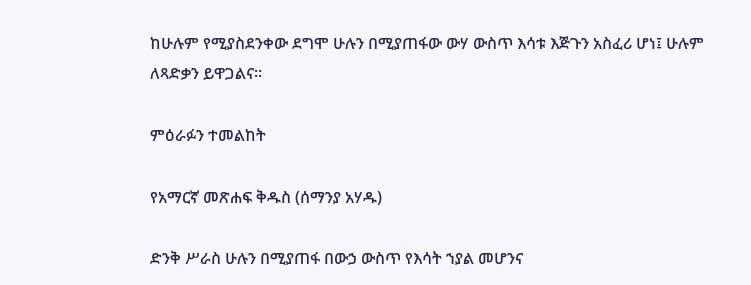ከሁሉም የሚያስደንቀው ደግሞ ሁሉን በሚያጠፋው ውሃ ውስጥ እሳቱ እጅጉን አስፈሪ ሆነ፤ ሁሉም ለጻድቃን ይዋጋልና።

ምዕራፉን ተመልከት

የአማርኛ መጽሐፍ ቅዱስ (ሰማንያ አሃዱ)

ድንቅ ሥራስ ሁሉን በሚያጠፋ በውኃ ውስጥ የእሳት ኀያል መሆንና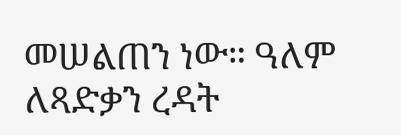መሠልጠን ነው። ዓለም ለጻድቃን ረዳት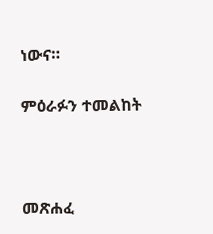ነውና።

ምዕራፉን ተመልከት



መጽሐፈ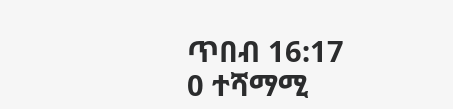ጥበብ 16:17
0 ተሻማሚ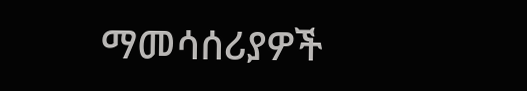ማመሳሰሪያዎች